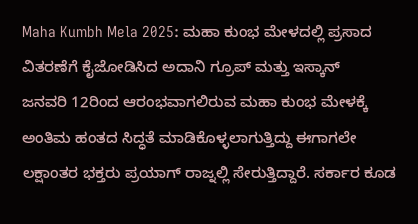Maha Kumbh Mela 2025: ಮಹಾ ಕುಂಭ ಮೇಳದಲ್ಲಿ ಪ್ರಸಾದ ವಿತರಣೆಗೆ ಕೈಜೋಡಿಸಿದ ಅದಾನಿ ಗ್ರೂಪ್ ಮತ್ತು ಇಸ್ಕಾನ್
ಜನವರಿ 12ರಿಂದ ಆರಂಭವಾಗಲಿರುವ ಮಹಾ ಕುಂಭ ಮೇಳಕ್ಕೆ ಅಂತಿಮ ಹಂತದ ಸಿದ್ಧತೆ ಮಾಡಿಕೊಳ್ಳಲಾಗುತ್ತಿದ್ದು ಈಗಾಗಲೇ ಲಕ್ಷಾಂತರ ಭಕ್ತರು ಪ್ರಯಾಗ್ ರಾಜ್ನಲ್ಲಿ ಸೇರುತ್ತಿದ್ದಾರೆ. ಸರ್ಕಾರ ಕೂಡ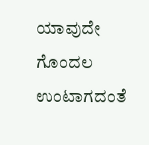ಯಾವುದೇ ಗೊಂದಲ ಉಂಟಾಗದಂತೆ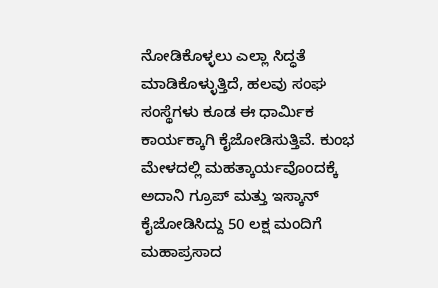ನೋಡಿಕೊಳ್ಳಲು ಎಲ್ಲಾ ಸಿದ್ಧತೆ ಮಾಡಿಕೊಳ್ಳುತ್ತಿದೆ, ಹಲವು ಸಂಘ ಸಂಸ್ಥೆಗಳು ಕೂಡ ಈ ಧಾರ್ಮಿಕ ಕಾರ್ಯಕ್ಕಾಗಿ ಕೈಜೋಡಿಸುತ್ತಿವೆ. ಕುಂಭ ಮೇಳದಲ್ಲಿ ಮಹತ್ಕಾರ್ಯವೊಂದಕ್ಕೆ ಅದಾನಿ ಗ್ರೂಪ್ ಮತ್ತು ಇಸ್ಕಾನ್ ಕೈಜೋಡಿಸಿದ್ದು 50 ಲಕ್ಷ ಮಂದಿಗೆ ಮಹಾಪ್ರಸಾದ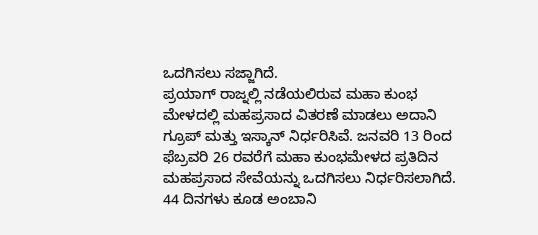ಒದಗಿಸಲು ಸಜ್ಜಾಗಿದೆ.
ಪ್ರಯಾಗ್ ರಾಜ್ನಲ್ಲಿ ನಡೆಯಲಿರುವ ಮಹಾ ಕುಂಭ ಮೇಳದಲ್ಲಿ ಮಹಪ್ರಸಾದ ವಿತರಣೆ ಮಾಡಲು ಅದಾನಿ ಗ್ರೂಪ್ ಮತ್ತು ಇಸ್ಕಾನ್ ನಿರ್ಧರಿಸಿವೆ. ಜನವರಿ 13 ರಿಂದ ಫೆಬ್ರವರಿ 26 ರವರೆಗೆ ಮಹಾ ಕುಂಭಮೇಳದ ಪ್ರತಿದಿನ ಮಹಪ್ರಸಾದ ಸೇವೆಯನ್ನು ಒದಗಿಸಲು ನಿರ್ಧರಿಸಲಾಗಿದೆ. 44 ದಿನಗಳು ಕೂಡ ಅಂಬಾನಿ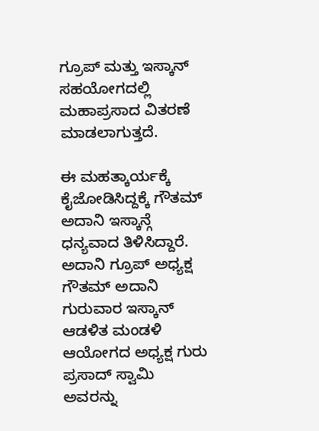ಗ್ರೂಪ್ ಮತ್ತು ಇಸ್ಕಾನ್ ಸಹಯೋಗದಲ್ಲಿ ಮಹಾಪ್ರಸಾದ ವಿತರಣೆ ಮಾಡಲಾಗುತ್ತದೆ.

ಈ ಮಹತ್ಕಾರ್ಯಕ್ಕೆ ಕೈಜೋಡಿಸಿದ್ದಕ್ಕೆ ಗೌತಮ್ ಅದಾನಿ ಇಸ್ಕಾನ್ಗೆ ಧನ್ಯವಾದ ತಿಳಿಸಿದ್ದಾರೆ. ಅದಾನಿ ಗ್ರೂಪ್ ಅಧ್ಯಕ್ಷ ಗೌತಮ್ ಅದಾನಿ ಗುರುವಾರ ಇಸ್ಕಾನ್ ಆಡಳಿತ ಮಂಡಳಿ ಆಯೋಗದ ಅಧ್ಯಕ್ಷ ಗುರು ಪ್ರಸಾದ್ ಸ್ವಾಮಿ ಅವರನ್ನು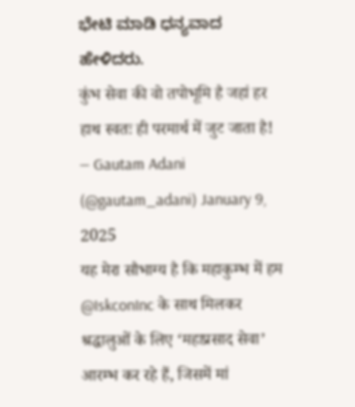ಭೇಟಿ ಮಾಡಿ ಧನ್ಯವಾದ ಹೇಳಿದರು.
कुंभ सेवा की वो तपोभूमि है जहां हर हाथ स्वतः ही परमार्थ में जुट जाता है!
— Gautam Adani (@gautam_adani) January 9, 2025
यह मेरा सौभाग्य है कि महाकुम्भ में हम @IskconInc के साथ मिलकर श्रद्धालुओं के लिए ‘महाप्रसाद सेवा’ आरम्भ कर रहे हैं, जिसमें मां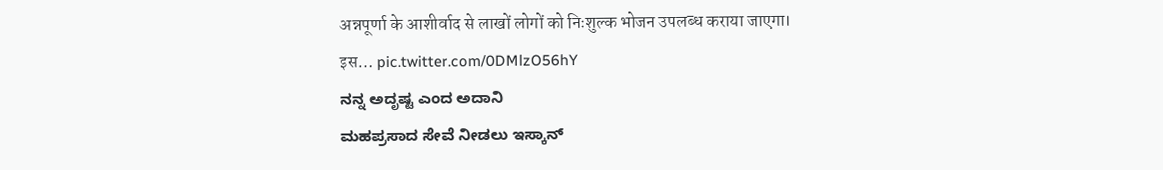अन्नपूर्णा के आशीर्वाद से लाखों लोगों को निःशुल्क भोजन उपलब्ध कराया जाएगा।
इस… pic.twitter.com/0DMlzO56hY
ನನ್ನ ಅದೃಷ್ಟ ಎಂದ ಅದಾನಿ
ಮಹಪ್ರಸಾದ ಸೇವೆ ನೀಡಲು ಇಸ್ಕಾನ್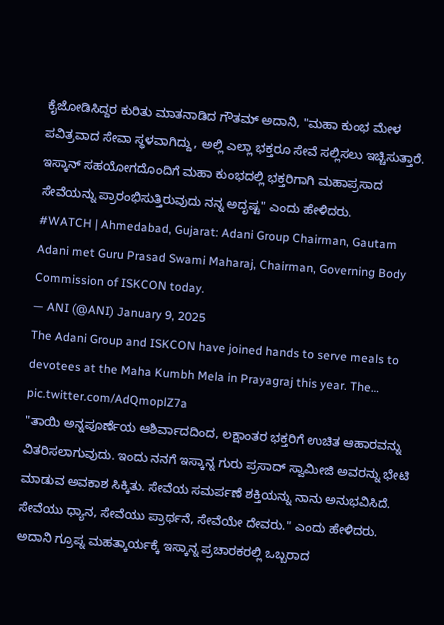ಕೈಜೋಡಿಸಿದ್ದರ ಕುರಿತು ಮಾತನಾಡಿದ ಗೌತಮ್ ಅದಾನಿ, "ಮಹಾ ಕುಂಭ ಮೇಳ ಪವಿತ್ರವಾದ ಸೇವಾ ಸ್ಥಳವಾಗಿದ್ದು, ಅಲ್ಲಿ ಎಲ್ಲಾ ಭಕ್ತರೂ ಸೇವೆ ಸಲ್ಲಿಸಲು ಇಚ್ಚಿಸುತ್ತಾರೆ. ಇಸ್ಕಾನ್ ಸಹಯೋಗದೊಂದಿಗೆ ಮಹಾ ಕುಂಭದಲ್ಲಿ ಭಕ್ತರಿಗಾಗಿ ಮಹಾಪ್ರಸಾದ ಸೇವೆಯನ್ನು ಪ್ರಾರಂಭಿಸುತ್ತಿರುವುದು ನನ್ನ ಅದೃಷ್ಟ" ಎಂದು ಹೇಳಿದರು.
#WATCH | Ahmedabad, Gujarat: Adani Group Chairman, Gautam Adani met Guru Prasad Swami Maharaj, Chairman, Governing Body Commission of ISKCON today.
— ANI (@ANI) January 9, 2025
The Adani Group and ISKCON have joined hands to serve meals to devotees at the Maha Kumbh Mela in Prayagraj this year. The… pic.twitter.com/AdQmoplZ7a
"ತಾಯಿ ಅನ್ನಪೂರ್ಣೆಯ ಆಶಿರ್ವಾದದಿಂದ, ಲಕ್ಷಾಂತರ ಭಕ್ತರಿಗೆ ಉಚಿತ ಆಹಾರವನ್ನು ವಿತರಿಸಲಾಗುವುದು. ಇಂದು ನನಗೆ ಇಸ್ಕಾನ್ನ ಗುರು ಪ್ರಸಾದ್ ಸ್ವಾಮೀಜಿ ಅವರನ್ನು ಭೇಟಿ ಮಾಡುವ ಅವಕಾಶ ಸಿಕ್ಕಿತು. ಸೇವೆಯ ಸಮರ್ಪಣೆ ಶಕ್ತಿಯನ್ನು ನಾನು ಅನುಭವಿಸಿದೆ. ಸೇವೆಯು ಧ್ಯಾನ, ಸೇವೆಯು ಪ್ರಾರ್ಥನೆ, ಸೇವೆಯೇ ದೇವರು." ಎಂದು ಹೇಳಿದರು.
ಅದಾನಿ ಗ್ರೂಪ್ನ ಮಹತ್ಕಾರ್ಯಕ್ಕೆ ಇಸ್ಕಾನ್ನ ಪ್ರಚಾರಕರಲ್ಲಿ ಒಬ್ಬರಾದ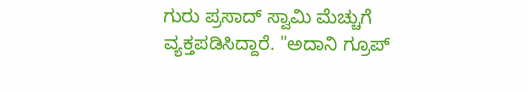ಗುರು ಪ್ರಸಾದ್ ಸ್ವಾಮಿ ಮೆಚ್ಚುಗೆ ವ್ಯಕ್ತಪಡಿಸಿದ್ದಾರೆ. "ಅದಾನಿ ಗ್ರೂಪ್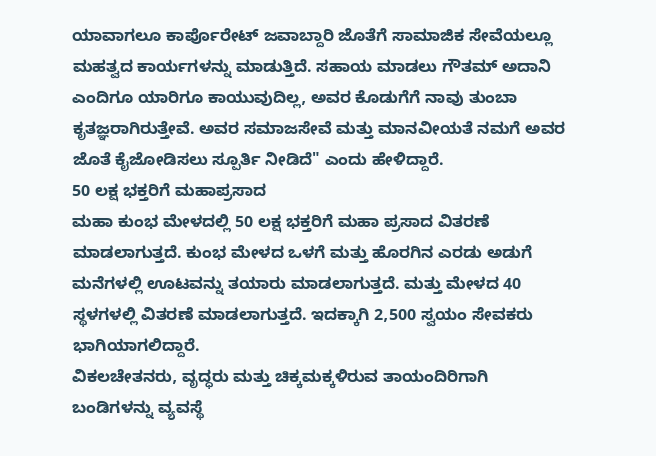ಯಾವಾಗಲೂ ಕಾರ್ಪೊರೇಟ್ ಜವಾಬ್ದಾರಿ ಜೊತೆಗೆ ಸಾಮಾಜಿಕ ಸೇವೆಯಲ್ಲೂ ಮಹತ್ವದ ಕಾರ್ಯಗಳನ್ನು ಮಾಡುತ್ತಿದೆ. ಸಹಾಯ ಮಾಡಲು ಗೌತಮ್ ಅದಾನಿ ಎಂದಿಗೂ ಯಾರಿಗೂ ಕಾಯುವುದಿಲ್ಲ, ಅವರ ಕೊಡುಗೆಗೆ ನಾವು ತುಂಬಾ ಕೃತಜ್ಞರಾಗಿರುತ್ತೇವೆ. ಅವರ ಸಮಾಜಸೇವೆ ಮತ್ತು ಮಾನವೀಯತೆ ನಮಗೆ ಅವರ ಜೊತೆ ಕೈಜೋಡಿಸಲು ಸ್ಪೂರ್ತಿ ನೀಡಿದೆ" ಎಂದು ಹೇಳಿದ್ದಾರೆ.
50 ಲಕ್ಷ ಭಕ್ತರಿಗೆ ಮಹಾಪ್ರಸಾದ
ಮಹಾ ಕುಂಭ ಮೇಳದಲ್ಲಿ 50 ಲಕ್ಷ ಭಕ್ತರಿಗೆ ಮಹಾ ಪ್ರಸಾದ ವಿತರಣೆ ಮಾಡಲಾಗುತ್ತದೆ. ಕುಂಭ ಮೇಳದ ಒಳಗೆ ಮತ್ತು ಹೊರಗಿನ ಎರಡು ಅಡುಗೆ ಮನೆಗಳಲ್ಲಿ ಊಟವನ್ನು ತಯಾರು ಮಾಡಲಾಗುತ್ತದೆ. ಮತ್ತು ಮೇಳದ 40 ಸ್ಥಳಗಳಲ್ಲಿ ವಿತರಣೆ ಮಾಡಲಾಗುತ್ತದೆ. ಇದಕ್ಕಾಗಿ 2,500 ಸ್ವಯಂ ಸೇವಕರು ಭಾಗಿಯಾಗಲಿದ್ದಾರೆ.
ವಿಕಲಚೇತನರು, ವೃದ್ಧರು ಮತ್ತು ಚಿಕ್ಕಮಕ್ಕಳಿರುವ ತಾಯಂದಿರಿಗಾಗಿ ಬಂಡಿಗಳನ್ನು ವ್ಯವಸ್ಥೆ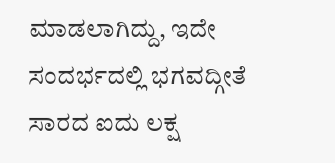ಮಾಡಲಾಗಿದ್ದು, ಇದೇ ಸಂದರ್ಭದಲ್ಲಿ ಭಗವದ್ಗೀತೆ ಸಾರದ ಐದು ಲಕ್ಷ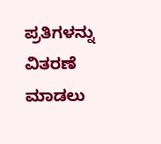ಪ್ರತಿಗಳನ್ನು ವಿತರಣೆ ಮಾಡಲು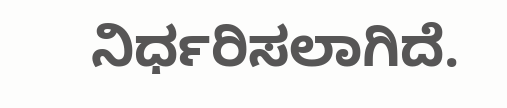ನಿರ್ಧರಿಸಲಾಗಿದೆ.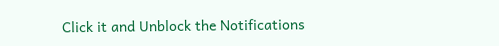Click it and Unblock the Notifications